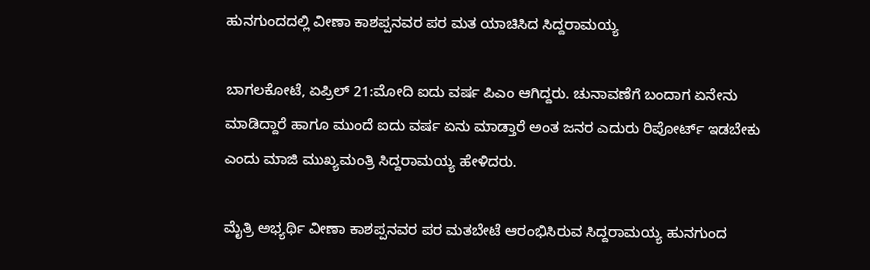ಹುನಗುಂದದಲ್ಲಿ ವೀಣಾ ಕಾಶಪ್ಪನವರ ಪರ ಮತ ಯಾಚಿಸಿದ ಸಿದ್ದರಾಮಯ್ಯ

ಬಾಗಲಕೋಟೆ, ಏಪ್ರಿಲ್ 21:ಮೋದಿ ಐದು ವರ್ಷ ಪಿಎಂ ಆಗಿದ್ದರು. ಚುನಾವಣೆಗೆ ಬಂದಾಗ ಏನೇನು ಮಾಡಿದ್ದಾರೆ ಹಾಗೂ ಮುಂದೆ ಐದು ವರ್ಷ ಏನು ಮಾಡ್ತಾರೆ ಅಂತ ಜನರ ಎದುರು ರಿಪೋರ್ಟ್ ಇಡಬೇಕು ಎಂದು ಮಾಜಿ ಮುಖ್ಯಮಂತ್ರಿ ಸಿದ್ದರಾಮಯ್ಯ ಹೇಳಿದರು.

ಮೈತ್ರಿ ಅಭ್ಯರ್ಥಿ ವೀಣಾ ಕಾಶಪ್ಪನವರ ಪರ ಮತಬೇಟೆ ಆರಂಭಿಸಿರುವ ಸಿದ್ದರಾಮಯ್ಯ ಹುನಗುಂದ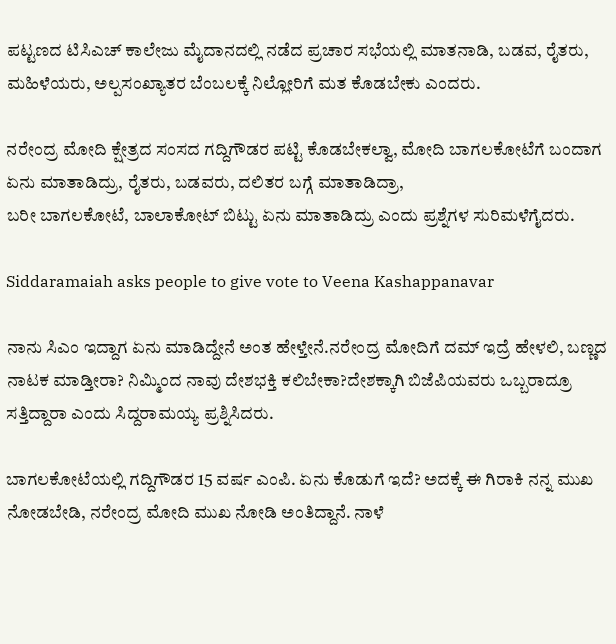ಪಟ್ಟಣದ ಟಿಸಿಎಚ್ ಕಾಲೇಜು ಮೈದಾನದಲ್ಲಿ ನಡೆದ ಪ್ರಚಾರ ಸಭೆಯಲ್ಲಿ ಮಾತನಾಡಿ, ಬಡವ, ರೈತರು, ಮಹಿಳೆಯರು, ಅಲ್ಪಸಂಖ್ಯಾತರ ಬೆಂಬಲಕ್ಕೆ ನಿಲ್ಲೋರಿಗೆ ಮತ ಕೊಡಬೇಕು ಎಂದರು.

ನರೇಂದ್ರ ಮೋದಿ ಕ್ಷೇತ್ರದ ಸಂಸದ ಗದ್ದಿಗೌಡರ ಪಟ್ಟಿ ಕೊಡಬೇಕಲ್ವಾ, ಮೋದಿ ಬಾಗಲಕೋಟೆಗೆ ಬಂದಾಗ ಏನು ಮಾತಾಡಿದ್ರು, ರೈತರು, ಬಡವರು, ದಲಿತರ ಬಗ್ಗೆ ಮಾತಾಡಿದ್ರಾ,
ಬರೀ ಬಾಗಲಕೋಟೆ, ಬಾಲಾಕೋಟ್ ಬಿಟ್ಟು ಏನು ಮಾತಾಡಿದ್ರು ಎಂದು ಪ್ರಶ್ನೆಗಳ ಸುರಿಮಳೆಗೈದರು.

Siddaramaiah asks people to give vote to Veena Kashappanavar

ನಾನು ಸಿಎಂ ಇದ್ದಾಗ ಏನು ಮಾಡಿದ್ದೇನೆ ಅಂತ ಹೇಳ್ತೇನೆ.ನರೇಂದ್ರ ಮೋದಿಗೆ ದಮ್ ಇದ್ರೆ ಹೇಳಲಿ, ಬಣ್ಣದ ನಾಟಕ ಮಾಡ್ತೀರಾ? ನಿಮ್ಮಿಂದ ನಾವು ದೇಶಭಕ್ತಿ ಕಲಿಬೇಕಾ?ದೇಶಕ್ಕಾಗಿ ಬಿಜೆಪಿಯವರು ಒಬ್ಬರಾದ್ರೂ ಸತ್ತಿದ್ದಾರಾ ಎಂದು ಸಿದ್ದರಾಮಯ್ಯ ಪ್ರಶ್ನಿಸಿದರು.

ಬಾಗಲಕೋಟೆಯಲ್ಲಿ ಗದ್ದಿಗೌಡರ 15 ವರ್ಷ ಎಂಪಿ. ಏನು ಕೊಡುಗೆ ಇದೆ? ಅದಕ್ಕೆ ಈ ಗಿರಾಕಿ ನನ್ನ ಮುಖ ನೋಡಬೇಡಿ, ನರೇಂದ್ರ ಮೋದಿ ಮುಖ ನೋಡಿ ಅಂತಿದ್ದಾನೆ. ನಾಳೆ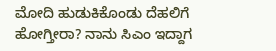ಮೋದಿ ಹುಡುಕಿಕೊಂಡು ದೆಹಲಿಗೆ ಹೋಗ್ತೀರಾ? ನಾನು ಸಿಎಂ ಇದ್ದಾಗ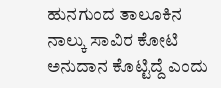ಹುನಗುಂದ ತಾಲೂಕಿನ ನಾಲ್ಕು ಸಾವಿರ ಕೋಟಿ ಅನುದಾನ ಕೊಟ್ಟಿದ್ದೆ ಎಂದು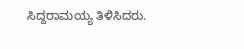ಸಿದ್ದರಾಮಯ್ಯ ತಿಳಿಸಿದರು.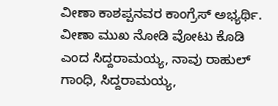ವೀಣಾ ಕಾಶಪ್ಪನವರ ಕಾಂಗ್ರೆಸ್ ಅಭ್ಯರ್ಥಿ. ವೀಣಾ ಮುಖ ನೋಡಿ ವೋಟು ಕೊಡಿ ಎಂದ ಸಿದ್ದರಾಮಯ್ಯ, ನಾವು ರಾಹುಲ್ ಗಾಂಧಿ, ಸಿದ್ದರಾಮಯ್ಯ,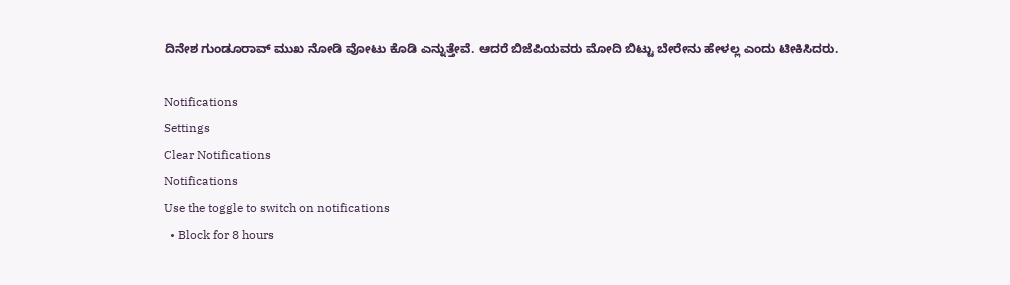ದಿನೇಶ ಗುಂಡೂರಾವ್ ಮುಖ ನೋಡಿ ವೋಟು ಕೊಡಿ ಎನ್ನುತ್ತೇವೆ. ಆದರೆ ಬಿಜೆಪಿಯವರು ಮೋದಿ ಬಿಟ್ಟು ಬೇರೇನು ಹೇಳಲ್ಲ ಎಂದು ಟೀಕಿಸಿದರು.

Notifications
Settings
Clear Notifications
Notifications
Use the toggle to switch on notifications
  • Block for 8 hours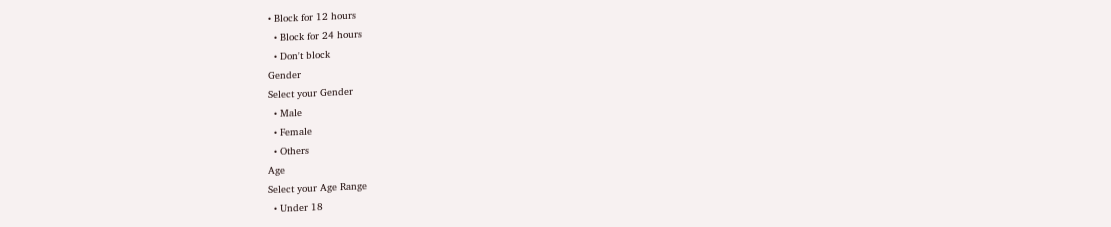• Block for 12 hours
  • Block for 24 hours
  • Don't block
Gender
Select your Gender
  • Male
  • Female
  • Others
Age
Select your Age Range
  • Under 18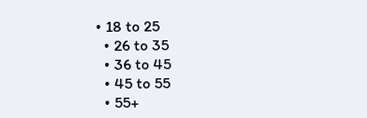• 18 to 25
  • 26 to 35
  • 36 to 45
  • 45 to 55
  • 55+